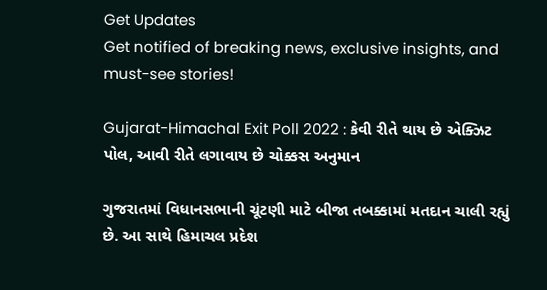Get Updates
Get notified of breaking news, exclusive insights, and must-see stories!

Gujarat-Himachal Exit Poll 2022 : કેવી રીતે થાય છે એક્ઝિટ પોલ, આવી રીતે લગાવાય છે ચોક્કસ અનુમાન

ગુજરાતમાં વિધાનસભાની ચૂંટણી માટે બીજા તબક્કામાં મતદાન ચાલી રહ્યું છે. આ સાથે હિમાચલ પ્રદેશ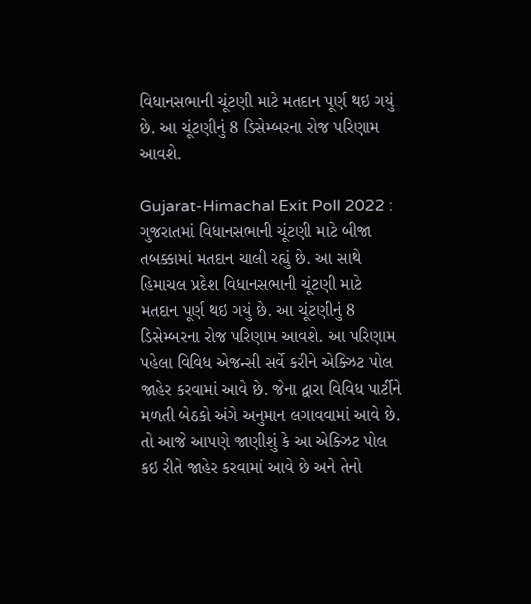વિધાનસભાની ચૂંટણી માટે મતદાન પૂર્ણ થઇ ગયું છે. આ ચૂંટણીનું 8 ડિસેમ્બરના રોજ પરિણામ આવશે.

Gujarat-Himachal Exit Poll 2022 : ગુજરાતમાં વિધાનસભાની ચૂંટણી માટે બીજા તબક્કામાં મતદાન ચાલી રહ્યું છે. આ સાથે હિમાચલ પ્રદેશ વિધાનસભાની ચૂંટણી માટે મતદાન પૂર્ણ થઇ ગયું છે. આ ચૂંટણીનું 8 ડિસેમ્બરના રોજ પરિણામ આવશે. આ પરિણામ પહેલા વિવિધ એજન્સી સર્વે કરીને એક્ઝિટ પોલ જાહેર કરવામાં આવે છે. જેના દ્વારા વિવિધ પાર્ટીને મળતી બેઠકો અંગે અનુમાન લગાવવામાં આવે છે. તો આજે આપણે જાણીશું કે આ એક્ઝિટ પોલ કઇ રીતે જાહેર કરવામાં આવે છે અને તેનો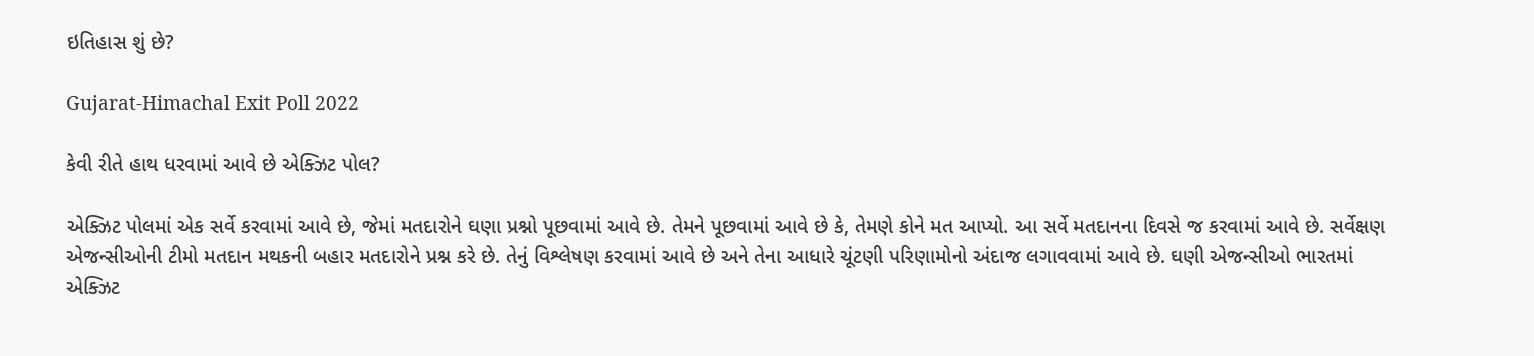ઇતિહાસ શું છે?

Gujarat-Himachal Exit Poll 2022

કેવી રીતે હાથ ધરવામાં આવે છે એક્ઝિટ પોલ?

એક્ઝિટ પોલમાં એક સર્વે કરવામાં આવે છે, જેમાં મતદારોને ઘણા પ્રશ્નો પૂછવામાં આવે છે. તેમને પૂછવામાં આવે છે કે, તેમણે કોને મત આપ્યો. આ સર્વે મતદાનના દિવસે જ કરવામાં આવે છે. સર્વેક્ષણ એજન્સીઓની ટીમો મતદાન મથકની બહાર મતદારોને પ્રશ્ન કરે છે. તેનું વિશ્લેષણ કરવામાં આવે છે અને તેના આધારે ચૂંટણી પરિણામોનો અંદાજ લગાવવામાં આવે છે. ઘણી એજન્સીઓ ભારતમાં એક્ઝિટ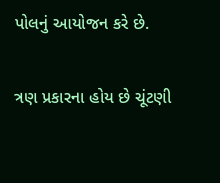પોલનું આયોજન કરે છે.

ત્રણ પ્રકારના હોય છે ચૂંટણી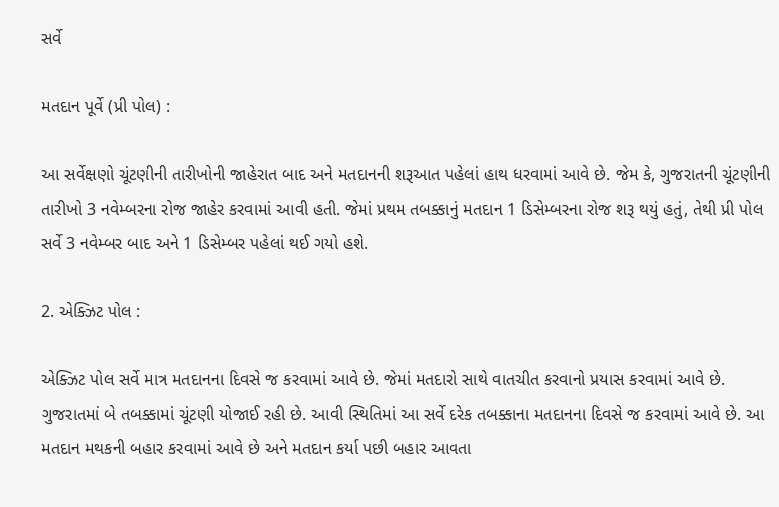સર્વે

મતદાન પૂર્વે (પ્રી પોલ) :

આ સર્વેક્ષણો ચૂંટણીની તારીખોની જાહેરાત બાદ અને મતદાનની શરૂઆત પહેલાં હાથ ધરવામાં આવે છે. જેમ કે, ગુજરાતની ચૂંટણીની તારીખો 3 નવેમ્બરના રોજ જાહેર કરવામાં આવી હતી. જેમાં પ્રથમ તબક્કાનું મતદાન 1 ડિસેમ્બરના રોજ શરૂ થયું હતું, તેથી પ્રી પોલ સર્વે 3 નવેમ્બર બાદ અને 1 ડિસેમ્બર પહેલાં થઈ ગયો હશે.

2. એક્ઝિટ પોલ :

એક્ઝિટ પોલ સર્વે માત્ર મતદાનના દિવસે જ કરવામાં આવે છે. જેમાં મતદારો સાથે વાતચીત કરવાનો પ્રયાસ કરવામાં આવે છે. ગુજરાતમાં બે તબક્કામાં ચૂંટણી યોજાઈ રહી છે. આવી સ્થિતિમાં આ સર્વે દરેક તબક્કાના મતદાનના દિવસે જ કરવામાં આવે છે. આ મતદાન મથકની બહાર કરવામાં આવે છે અને મતદાન કર્યા પછી બહાર આવતા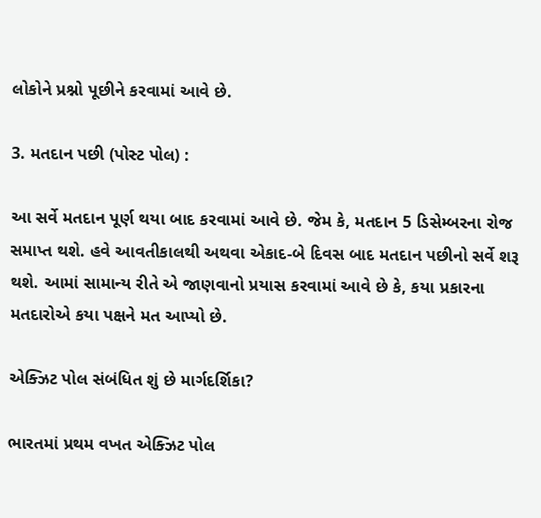લોકોને પ્રશ્નો પૂછીને કરવામાં આવે છે.

3. મતદાન પછી (પોસ્ટ પોલ) :

આ સર્વે મતદાન પૂર્ણ થયા બાદ કરવામાં આવે છે. જેમ કે, મતદાન 5 ડિસેમ્બરના રોજ સમાપ્ત થશે. હવે આવતીકાલથી અથવા એકાદ-બે દિવસ બાદ મતદાન પછીનો સર્વે શરૂ થશે. આમાં સામાન્ય રીતે એ જાણવાનો પ્રયાસ કરવામાં આવે છે કે, કયા પ્રકારના મતદારોએ કયા પક્ષને મત આપ્યો છે.

એક્ઝિટ પોલ સંબંધિત શું છે માર્ગદર્શિકા?

ભારતમાં પ્રથમ વખત એક્ઝિટ પોલ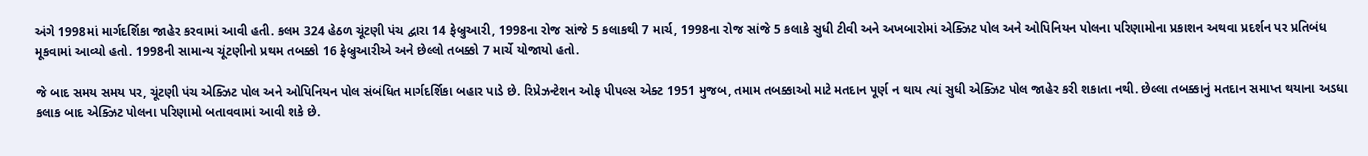અંગે 1998માં માર્ગદર્શિકા જાહેર કરવામાં આવી હતી. કલમ 324 હેઠળ ચૂંટણી પંચ દ્વારા 14 ફેબ્રુઆરી, 1998ના રોજ સાંજે 5 કલાકથી 7 માર્ચ, 1998ના રોજ સાંજે 5 કલાકે સુધી ટીવી અને અખબારોમાં એક્ઝિટ પોલ અને ઓપિનિયન પોલના પરિણામોના પ્રકાશન અથવા પ્રદર્શન પર પ્રતિબંધ મૂકવામાં આવ્યો હતો. 1998ની સામાન્ય ચૂંટણીનો પ્રથમ તબક્કો 16 ફેબ્રુઆરીએ અને છેલ્લો તબક્કો 7 માર્ચે યોજાયો હતો.

જે બાદ સમય સમય પર, ચૂંટણી પંચ એક્ઝિટ પોલ અને ઓપિનિયન પોલ સંબંધિત માર્ગદર્શિકા બહાર પાડે છે. રિપ્રેઝન્ટેશન ઓફ પીપલ્સ એક્ટ 1951 મુજબ, તમામ તબક્કાઓ માટે મતદાન પૂર્ણ ન થાય ત્યાં સુધી એક્ઝિટ પોલ જાહેર કરી શકાતા નથી. છેલ્લા તબક્કાનું મતદાન સમાપ્ત થયાના અડધા કલાક બાદ એક્ઝિટ પોલના પરિણામો બતાવવામાં આવી શકે છે.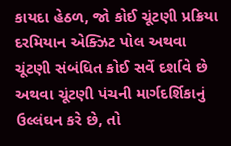કાયદા હેઠળ, જો કોઈ ચૂંટણી પ્રક્રિયા દરમિયાન એક્ઝિટ પોલ અથવા ચૂંટણી સંબંધિત કોઈ સર્વે દર્શાવે છે અથવા ચૂંટણી પંચની માર્ગદર્શિકાનું ઉલ્લંઘન કરે છે, તો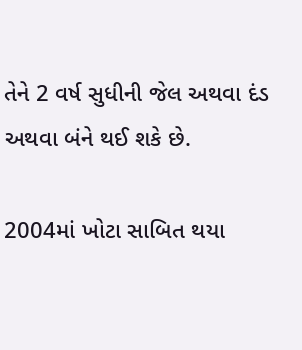તેને 2 વર્ષ સુધીની જેલ અથવા દંડ અથવા બંને થઈ શકે છે.

2004માં ખોટા સાબિત થયા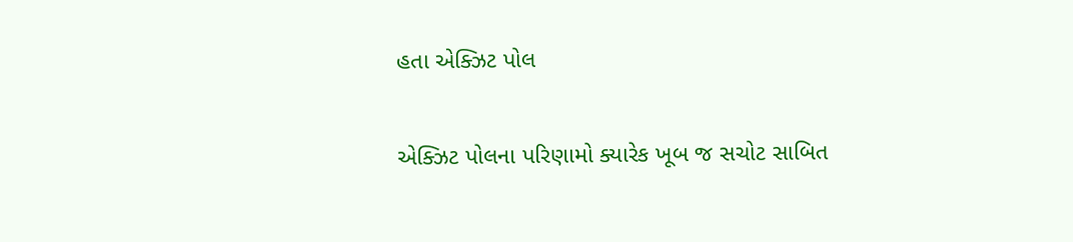હતા એક્ઝિટ પોલ

એક્ઝિટ પોલના પરિણામો ક્યારેક ખૂબ જ સચોટ સાબિત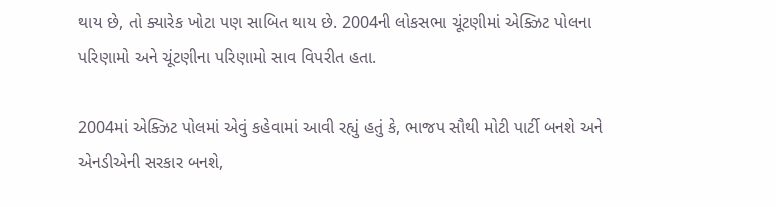થાય છે, તો ક્યારેક ખોટા પણ સાબિત થાય છે. 2004ની લોકસભા ચૂંટણીમાં એક્ઝિટ પોલના પરિણામો અને ચૂંટણીના પરિણામો સાવ વિપરીત હતા.

2004માં એક્ઝિટ પોલમાં એવું કહેવામાં આવી રહ્યું હતું કે, ભાજપ સૌથી મોટી પાર્ટી બનશે અને એનડીએની સરકાર બનશે,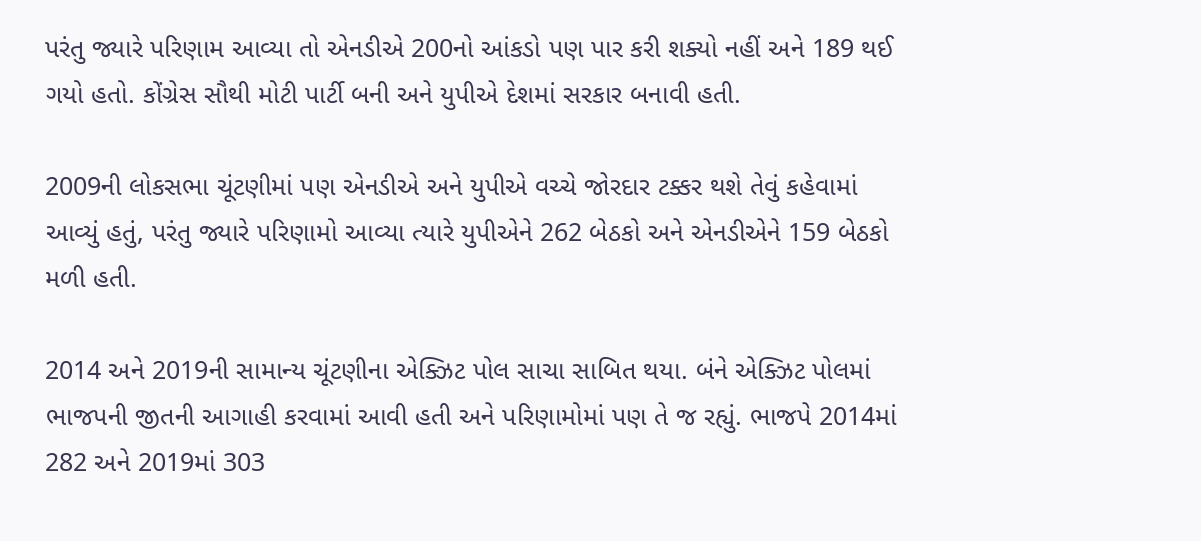પરંતુ જ્યારે પરિણામ આવ્યા તો એનડીએ 200નો આંકડો પણ પાર કરી શક્યો નહીં અને 189 થઈ ગયો હતો. કોંગ્રેસ સૌથી મોટી પાર્ટી બની અને યુપીએ દેશમાં સરકાર બનાવી હતી.

2009ની લોકસભા ચૂંટણીમાં પણ એનડીએ અને યુપીએ વચ્ચે જોરદાર ટક્કર થશે તેવું કહેવામાં આવ્યું હતું, પરંતુ જ્યારે પરિણામો આવ્યા ત્યારે યુપીએને 262 બેઠકો અને એનડીએને 159 બેઠકો મળી હતી.

2014 અને 2019ની સામાન્ય ચૂંટણીના એક્ઝિટ પોલ સાચા સાબિત થયા. બંને એક્ઝિટ પોલમાં ભાજપની જીતની આગાહી કરવામાં આવી હતી અને પરિણામોમાં પણ તે જ રહ્યું. ભાજપે 2014માં 282 અને 2019માં 303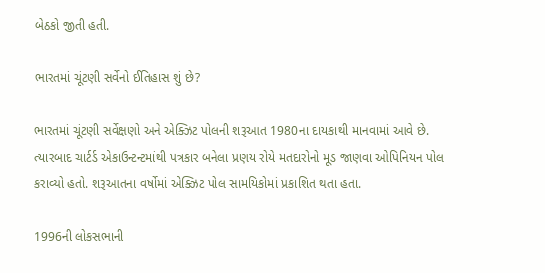બેઠકો જીતી હતી.

ભારતમાં ચૂંટણી સર્વેનો ઈતિહાસ શું છે?

ભારતમાં ચૂંટણી સર્વેક્ષણો અને એક્ઝિટ પોલની શરૂઆત 1980ના દાયકાથી માનવામાં આવે છે. ત્યારબાદ ચાર્ટર્ડ એકાઉન્ટન્ટમાંથી પત્રકાર બનેલા પ્રણય રોયે મતદારોનો મૂડ જાણવા ઓપિનિયન પોલ કરાવ્યો હતો. શરૂઆતના વર્ષોમાં એક્ઝિટ પોલ સામયિકોમાં પ્રકાશિત થતા હતા.

1996ની લોકસભાની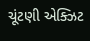ચૂંટણી એક્ઝિટ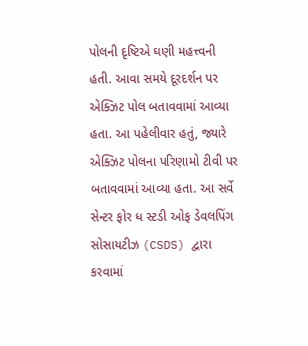પોલની દૃષ્ટિએ ઘણી મહત્ત્વની હતી. આવા સમયે દૂરદર્શન પર એક્ઝિટ પોલ બતાવવામાં આવ્યા હતા. આ પહેલીવાર હતું, જ્યારે એક્ઝિટ પોલના પરિણામો ટીવી પર બતાવવામાં આવ્યા હતા. આ સર્વે સેન્ટર ફોર ધ સ્ટડી ઓફ ડેવલપિંગ સોસાયટીઝ (CSDS) દ્વારા કરવામાં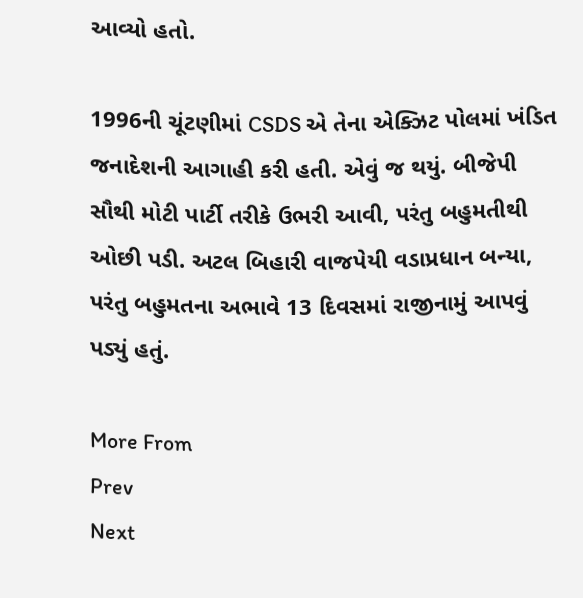આવ્યો હતો.

1996ની ચૂંટણીમાં CSDS એ તેના એક્ઝિટ પોલમાં ખંડિત જનાદેશની આગાહી કરી હતી. એવું જ થયું. બીજેપી સૌથી મોટી પાર્ટી તરીકે ઉભરી આવી, પરંતુ બહુમતીથી ઓછી પડી. અટલ બિહારી વાજપેયી વડાપ્રધાન બન્યા, પરંતુ બહુમતના અભાવે 13 દિવસમાં રાજીનામું આપવું પડ્યું હતું.

More From
Prev
Next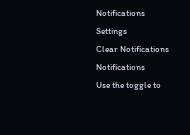Notifications
Settings
Clear Notifications
Notifications
Use the toggle to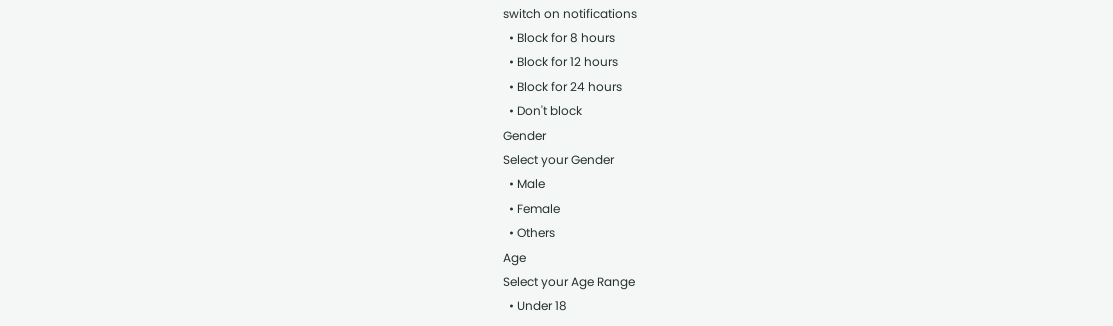switch on notifications
  • Block for 8 hours
  • Block for 12 hours
  • Block for 24 hours
  • Don't block
Gender
Select your Gender
  • Male
  • Female
  • Others
Age
Select your Age Range
  • Under 18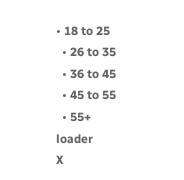• 18 to 25
  • 26 to 35
  • 36 to 45
  • 45 to 55
  • 55+
loader
X